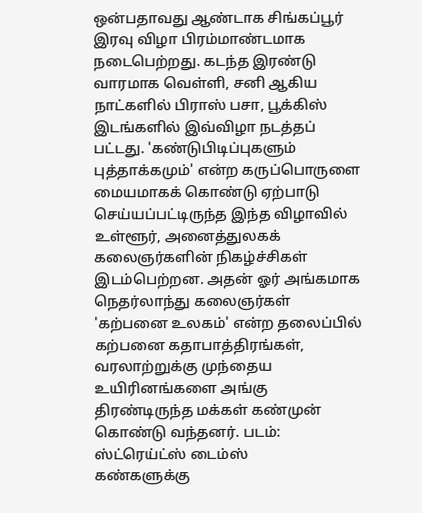ஒன்பதாவது ஆண்டாக சிங்கப்பூர் இரவு விழா பிரம்மாண்டமாக நடைபெற்றது. கடந்த இரண்டு வாரமாக வெள்ளி, சனி ஆகிய நாட்களில் பிராஸ் பசா, பூக்கிஸ் இடங்களில் இவ்விழா நடத்தப் பட்டது. 'கண்டுபிடிப்புகளும் புத்தாக்கமும்' என்ற கருப்பொருளை மையமாகக் கொண்டு ஏற்பாடு செய்யப்பட்டிருந்த இந்த விழாவில் உள்ளூர், அனைத்துலகக் கலைஞர்களின் நிகழ்ச்சிகள் இடம்பெற்றன. அதன் ஓர் அங்கமாக நெதர்லாந்து கலைஞர்கள் 'கற்பனை உலகம்' என்ற தலைப்பில் கற்பனை கதாபாத்திரங்கள், வரலாற்றுக்கு முந்தைய உயிரினங்களை அங்கு திரண்டிருந்த மக்கள் கண்முன் கொண்டு வந்தனர். படம்: ஸ்ட்ரெய்ட்ஸ் டைம்ஸ்
கண்களுக்கு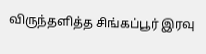விருந்தளித்த சிங்கப்பூர் இரவு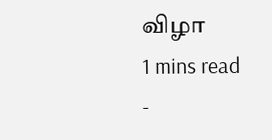விழா
1 mins read
-